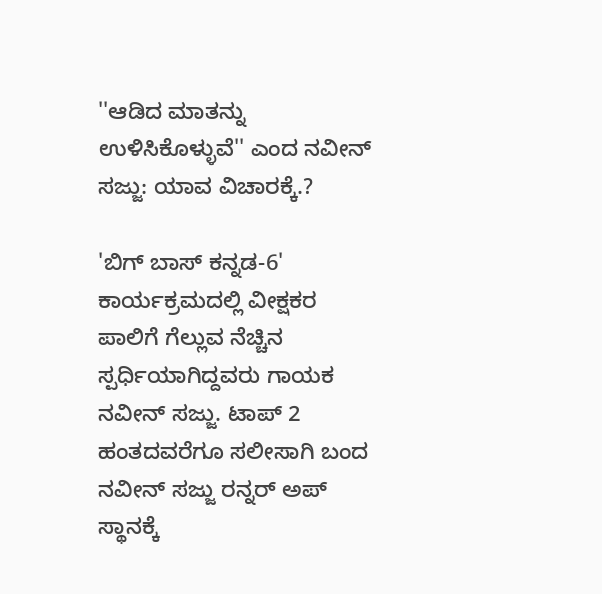''ಆಡಿದ ಮಾತನ್ನು ಉಳಿಸಿಕೊಳ್ಳುವೆ'' ಎಂದ ನವೀನ್ ಸಜ್ಜು: ಯಾವ ವಿಚಾರಕ್ಕೆ.?

'ಬಿಗ್ ಬಾಸ್ ಕನ್ನಡ-6' ಕಾರ್ಯಕ್ರಮದಲ್ಲಿ ವೀಕ್ಷಕರ ಪಾಲಿಗೆ ಗೆಲ್ಲುವ ನೆಚ್ಚಿನ ಸ್ಪರ್ಧಿಯಾಗಿದ್ದವರು ಗಾಯಕ ನವೀನ್ ಸಜ್ಜು. ಟಾಪ್ 2 ಹಂತದವರೆಗೂ ಸಲೀಸಾಗಿ ಬಂದ ನವೀನ್ ಸಜ್ಜು ರನ್ನರ್ ಅಪ್ ಸ್ಥಾನಕ್ಕೆ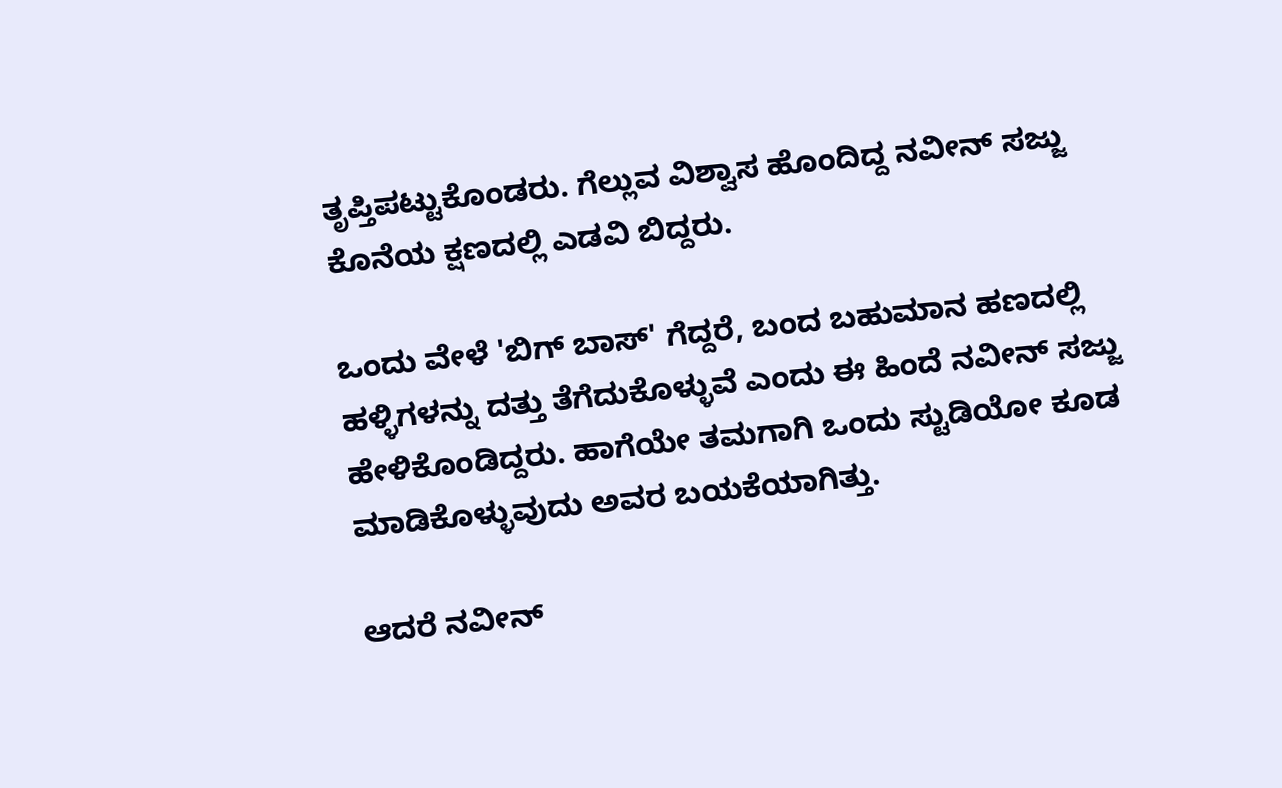ತೃಪ್ತಿಪಟ್ಟುಕೊಂಡರು. ಗೆಲ್ಲುವ ವಿಶ್ವಾಸ ಹೊಂದಿದ್ದ ನವೀನ್ ಸಜ್ಜು ಕೊನೆಯ ಕ್ಷಣದಲ್ಲಿ ಎಡವಿ ಬಿದ್ದರು.

ಒಂದು ವೇಳೆ 'ಬಿಗ್ ಬಾಸ್' ಗೆದ್ದರೆ, ಬಂದ ಬಹುಮಾನ ಹಣದಲ್ಲಿ ಹಳ್ಳಿಗಳನ್ನು ದತ್ತು ತೆಗೆದುಕೊಳ್ಳುವೆ ಎಂದು ಈ ಹಿಂದೆ ನವೀನ್ ಸಜ್ಜು ಹೇಳಿಕೊಂಡಿದ್ದರು. ಹಾಗೆಯೇ ತಮಗಾಗಿ ಒಂದು ಸ್ಟುಡಿಯೋ ಕೂಡ ಮಾಡಿಕೊಳ್ಳುವುದು ಅವರ ಬಯಕೆಯಾಗಿತ್ತು.

ಆದರೆ ನವೀನ್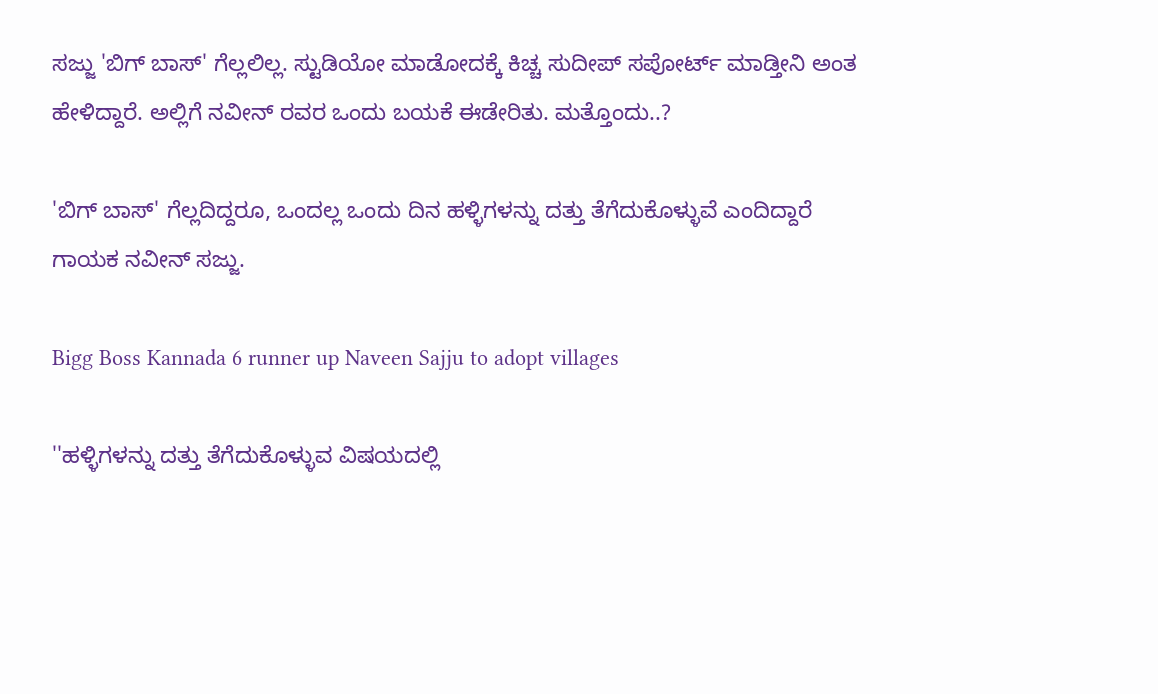ಸಜ್ಜು 'ಬಿಗ್ ಬಾಸ್' ಗೆಲ್ಲಲಿಲ್ಲ. ಸ್ಟುಡಿಯೋ ಮಾಡೋದಕ್ಕೆ ಕಿಚ್ಚ ಸುದೀಪ್ ಸಪೋರ್ಟ್ ಮಾಡ್ತೀನಿ ಅಂತ ಹೇಳಿದ್ದಾರೆ. ಅಲ್ಲಿಗೆ ನವೀನ್ ರವರ ಒಂದು ಬಯಕೆ ಈಡೇರಿತು. ಮತ್ತೊಂದು..?

'ಬಿಗ್ ಬಾಸ್' ಗೆಲ್ಲದಿದ್ದರೂ, ಒಂದಲ್ಲ ಒಂದು ದಿನ ಹಳ್ಳಿಗಳನ್ನು ದತ್ತು ತೆಗೆದುಕೊಳ್ಳುವೆ ಎಂದಿದ್ದಾರೆ ಗಾಯಕ ನವೀನ್ ಸಜ್ಜು.

Bigg Boss Kannada 6 runner up Naveen Sajju to adopt villages

''ಹಳ್ಳಿಗಳನ್ನು ದತ್ತು ತೆಗೆದುಕೊಳ್ಳುವ ವಿಷಯದಲ್ಲಿ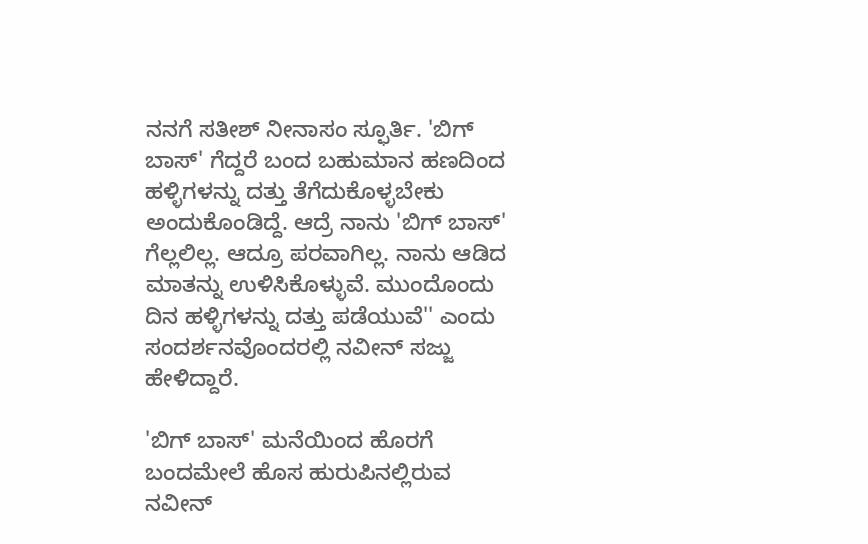ನನಗೆ ಸತೀಶ್ ನೀನಾಸಂ ಸ್ಫೂರ್ತಿ. 'ಬಿಗ್ ಬಾಸ್' ಗೆದ್ದರೆ ಬಂದ ಬಹುಮಾನ ಹಣದಿಂದ ಹಳ್ಳಿಗಳನ್ನು ದತ್ತು ತೆಗೆದುಕೊಳ್ಳಬೇಕು ಅಂದುಕೊಂಡಿದ್ದೆ. ಆದ್ರೆ ನಾನು 'ಬಿಗ್ ಬಾಸ್' ಗೆಲ್ಲಲಿಲ್ಲ. ಆದ್ರೂ ಪರವಾಗಿಲ್ಲ. ನಾನು ಆಡಿದ ಮಾತನ್ನು ಉಳಿಸಿಕೊಳ್ಳುವೆ. ಮುಂದೊಂದು ದಿನ ಹಳ್ಳಿಗಳನ್ನು ದತ್ತು ಪಡೆಯುವೆ'' ಎಂದು ಸಂದರ್ಶನವೊಂದರಲ್ಲಿ ನವೀನ್ ಸಜ್ಜು ಹೇಳಿದ್ದಾರೆ.

'ಬಿಗ್ ಬಾಸ್' ಮನೆಯಿಂದ ಹೊರಗೆ ಬಂದಮೇಲೆ ಹೊಸ ಹುರುಪಿನಲ್ಲಿರುವ ನವೀನ್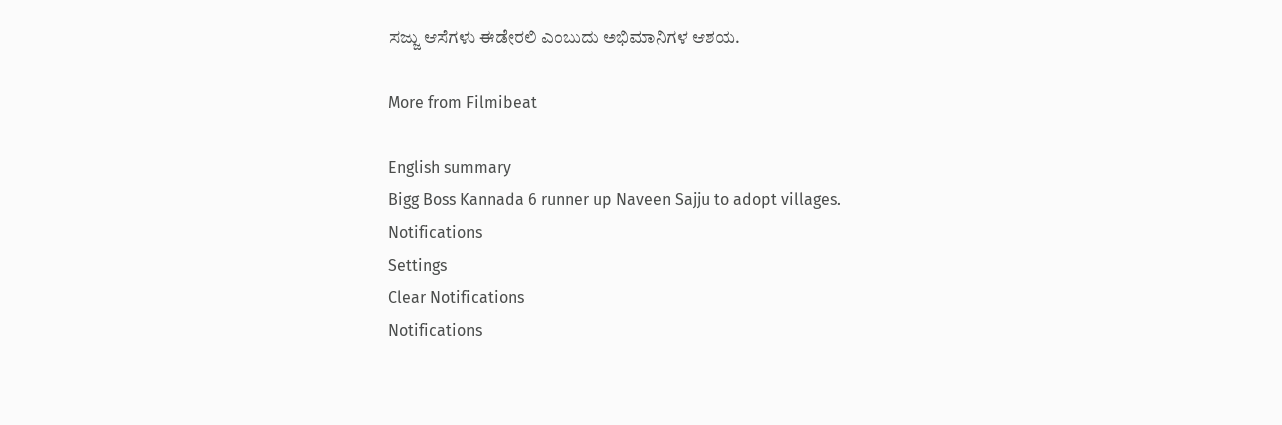ಸಜ್ಜು ಆಸೆಗಳು ಈಡೇರಲಿ ಎಂಬುದು ಅಭಿಮಾನಿಗಳ ಆಶಯ.

More from Filmibeat

English summary
Bigg Boss Kannada 6 runner up Naveen Sajju to adopt villages.
Notifications
Settings
Clear Notifications
Notifications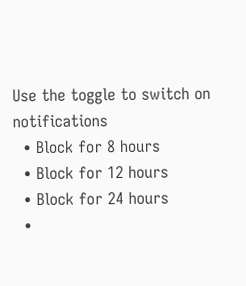Use the toggle to switch on notifications
  • Block for 8 hours
  • Block for 12 hours
  • Block for 24 hours
  •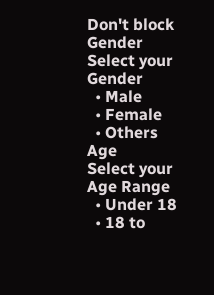Don't block
Gender
Select your Gender
  • Male
  • Female
  • Others
Age
Select your Age Range
  • Under 18
  • 18 to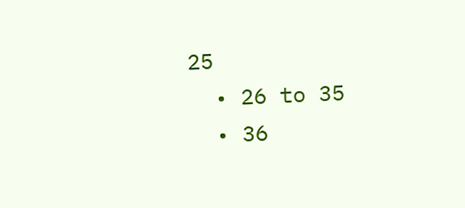25
  • 26 to 35
  • 36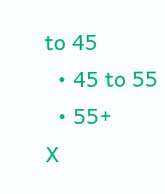to 45
  • 45 to 55
  • 55+
X